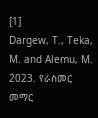[1]
Dargew, T., Teka, M. and Alemu, M. 2023. የራስመር መማር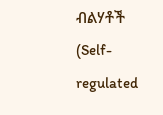ብልሃቶች (Self-regulated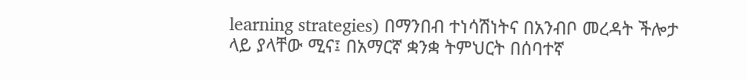learning strategies) በማንበብ ተነሳሽነትና በአንብቦ መረዳት ችሎታ ላይ ያላቸው ሚና፤ በአማርኛ ቋንቋ ትምህርት በሰባተኛ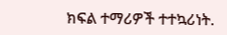ክፍል ተማሪዎች ተተኳሪነት.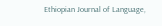Ethiopian Journal of Language,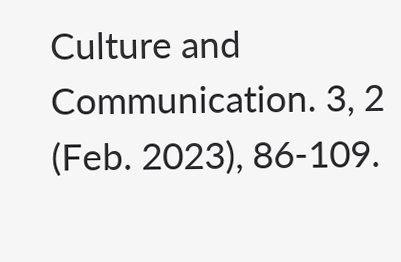Culture and Communication. 3, 2 (Feb. 2023), 86-109.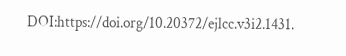DOI:https://doi.org/10.20372/ejlcc.v3i2.1431.